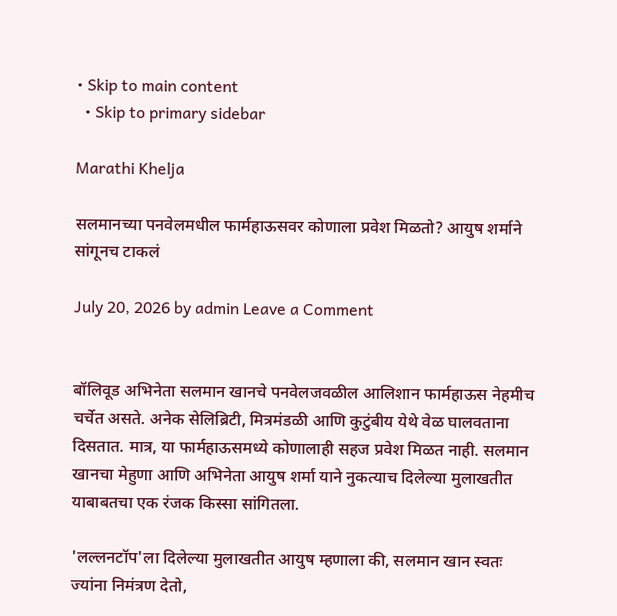• Skip to main content
  • Skip to primary sidebar

Marathi Khelja

सलमानच्या पनवेलमधील फार्महाऊसवर कोणाला प्रवेश मिळतो? आयुष शर्माने सांगूनच टाकलं

July 20, 2026 by admin Leave a Comment


बॉलिवूड अभिनेता सलमान खानचे पनवेलजवळील आलिशान फार्महाऊस नेहमीच चर्चेत असते. अनेक सेलिब्रिटी, मित्रमंडळी आणि कुटुंबीय येथे वेळ घालवताना दिसतात. मात्र, या फार्महाऊसमध्ये कोणालाही सहज प्रवेश मिळत नाही. सलमान खानचा मेहुणा आणि अभिनेता आयुष शर्मा याने नुकत्याच दिलेल्या मुलाखतीत याबाबतचा एक रंजक किस्सा सांगितला.

'लल्लनटॉप'ला दिलेल्या मुलाखतीत आयुष म्हणाला की, सलमान खान स्वतः ज्यांना निमंत्रण देतो,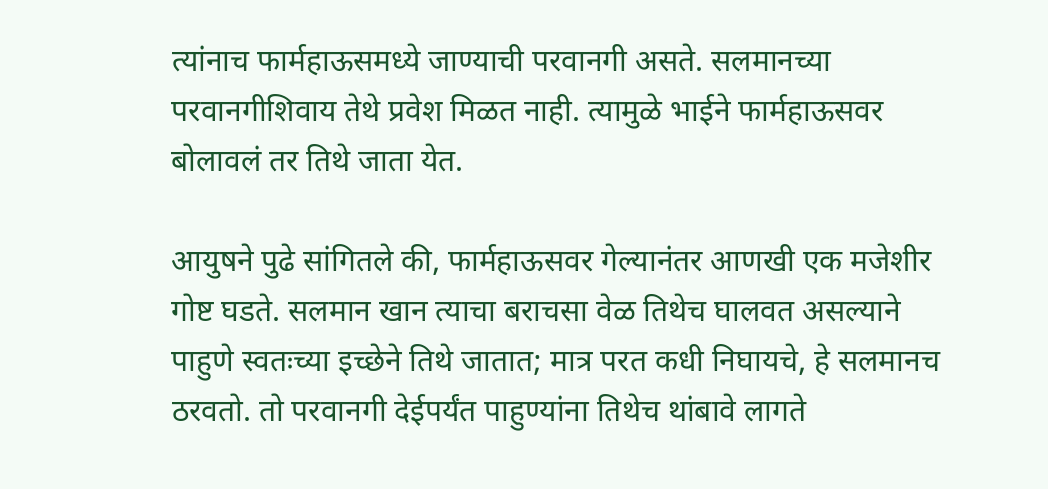त्यांनाच फार्महाऊसमध्ये जाण्याची परवानगी असते. सलमानच्या परवानगीशिवाय तेथे प्रवेश मिळत नाही. त्यामुळे भाईने फार्महाऊसवर बोलावलं तर तिथे जाता येत.

आयुषने पुढे सांगितले की, फार्महाऊसवर गेल्यानंतर आणखी एक मजेशीर गोष्ट घडते. सलमान खान त्याचा बराचसा वेळ तिथेच घालवत असल्याने पाहुणे स्वतःच्या इच्छेने तिथे जातात; मात्र परत कधी निघायचे, हे सलमानच ठरवतो. तो परवानगी देईपर्यंत पाहुण्यांना तिथेच थांबावे लागते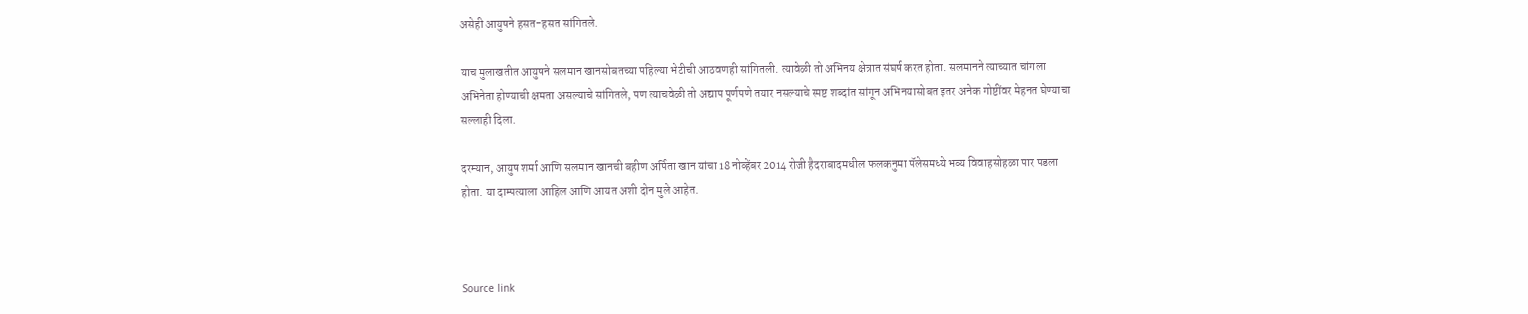असेही आयुषने हसत-हसत सांगितले.

याच मुलाखतीत आयुषने सलमान खानसोबतच्या पहिल्या भेटीची आठवणही सांगितली. त्यावेळी तो अभिनय क्षेत्रात संघर्ष करत होता. सलमानने त्याच्यात चांगला अभिनेता होण्याची क्षमता असल्याचे सांगितले, पण त्याचवेळी तो अद्याप पूर्णपणे तयार नसल्याचे स्पष्ट शब्दांत सांगून अभिनयासोबत इतर अनेक गोष्टींवर मेहनत घेण्याचा सल्लाही दिला.

दरम्यान, आयुष शर्मा आणि सलमान खानची बहीण अर्पिता खान यांचा 18 नोव्हेंबर 2014 रोजी हैदराबादमधील फलकनुमा पॅलेसमध्ये भव्य विवाहसोहळा पार पडला होता. या दाम्पत्याला आहिल आणि आयत अशी दोन मुले आहेत.



Source link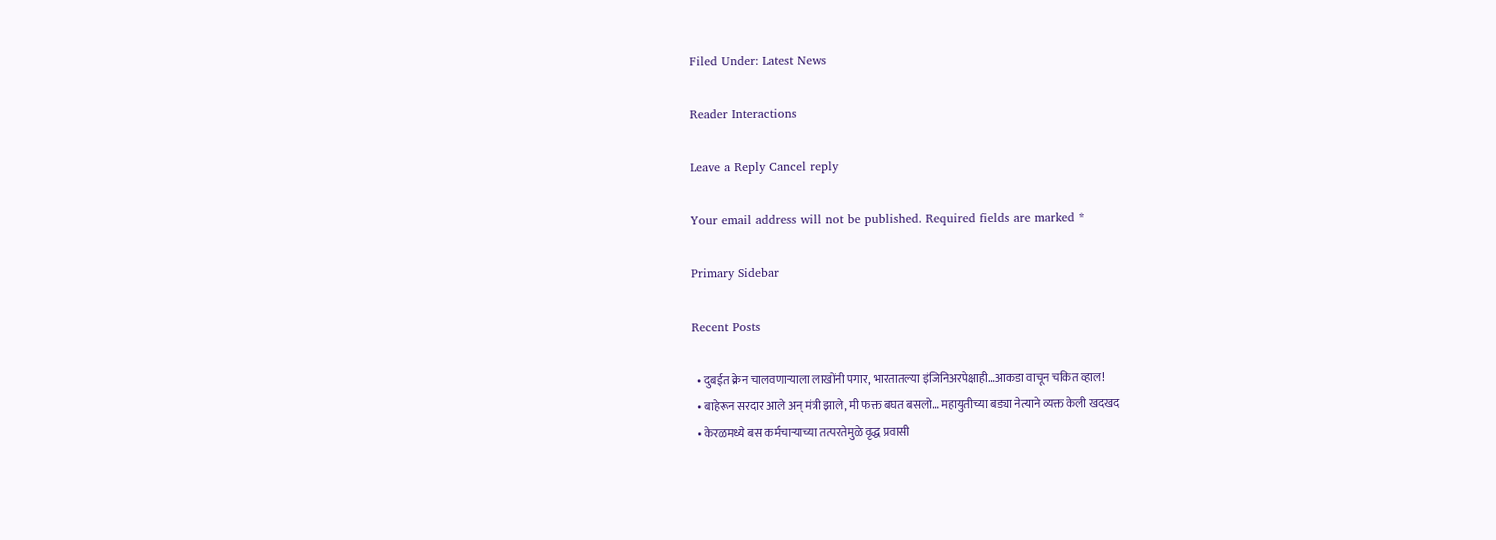Filed Under: Latest News

Reader Interactions

Leave a Reply Cancel reply

Your email address will not be published. Required fields are marked *

Primary Sidebar

Recent Posts

  • दुबईत क्रेन चालवणाऱ्याला लाखोंनी पगार, भारतातल्या इंजिनिअरपेक्षाही…आकडा वाचून चकित व्हाल!
  • बाहेरून सरदार आले अन् मंत्री झाले, मी फक्त बघत बसलो… महायुतीच्या बड्या नेत्याने व्यक्त केली खदखद
  • केरळमध्ये बस कर्मचाऱ्याच्या तत्परतेमुळे वृद्ध प्रवासी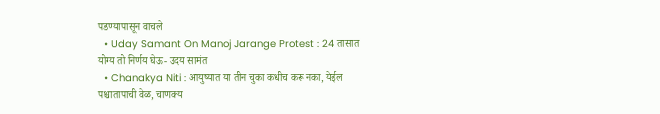पडण्यापासून वाचले
  • Uday Samant On Manoj Jarange Protest : 24 तासात योग्य तो निर्णय घेऊ- उदय सामंत
  • Chanakya Niti : आयुष्यात या तीन चुका कधीच करू नका, येईल पश्चातापाची वेळ, चाणक्य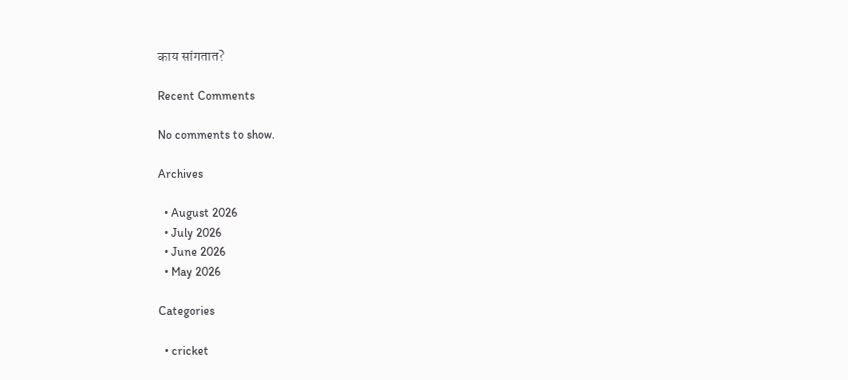काय सांगतात?

Recent Comments

No comments to show.

Archives

  • August 2026
  • July 2026
  • June 2026
  • May 2026

Categories

  • cricket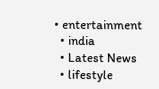• entertainment
  • india
  • Latest News
  • lifestyle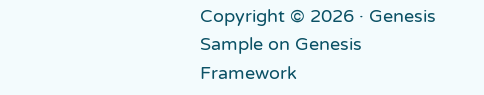Copyright © 2026 · Genesis Sample on Genesis Framework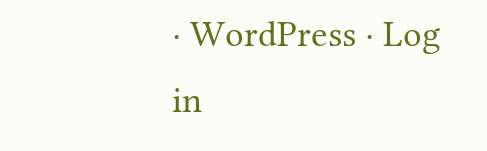· WordPress · Log in